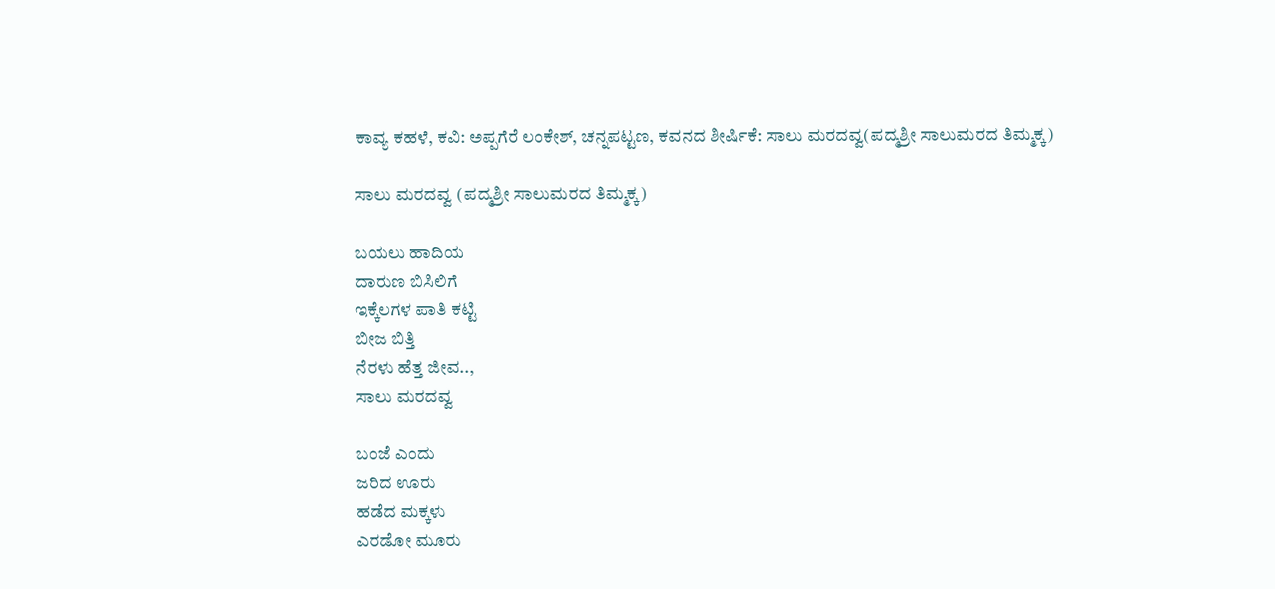ಕಾವ್ಯ ಕಹಳೆ, ಕವಿ: ಅಪ್ಪಗೆರೆ ಲಂಕೇಶ್, ಚನ್ನಪಟ್ಟಣ, ಕವನದ ಶೀರ್ಷಿಕೆ: ಸಾಲು ಮರದವ್ವ(ಪದ್ಮಶ್ರೀ ಸಾಲುಮರದ ತಿಮ್ಮಕ್ಕ)

ಸಾಲು ಮರದವ್ವ (ಪದ್ಮಶ್ರೀ ಸಾಲುಮರದ ತಿಮ್ಮಕ್ಕ)

ಬಯಲು ಹಾದಿಯ
ದಾರುಣ ಬಿಸಿಲಿಗೆ
ಇಕ್ಕೆಲಗಳ ಪಾತಿ ಕಟ್ಟಿ
ಬೀಜ ಬಿತ್ತಿ
ನೆರಳು ಹೆತ್ತ ಜೀವ..,
ಸಾಲು ಮರದವ್ವ

ಬಂಜೆ ಎಂದು
ಜರಿದ ಊರು
ಹಡೆದ ಮಕ್ಕಳು
ಎರಡೋ ಮೂರು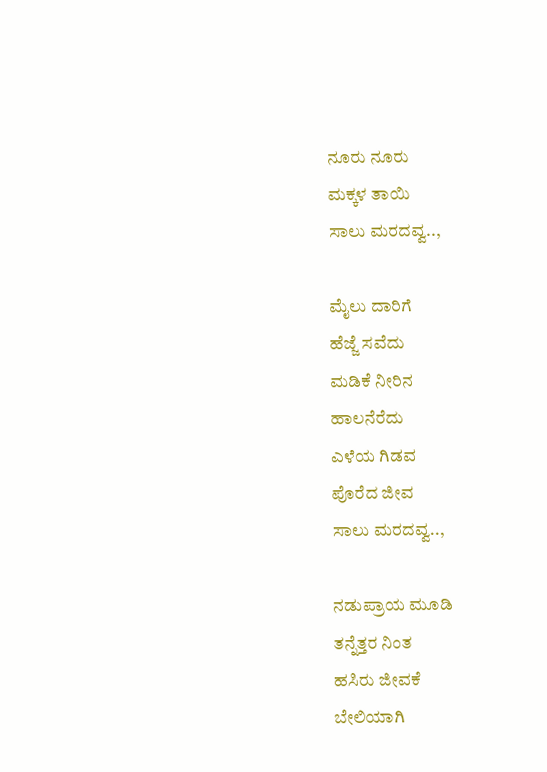ನೂರು ನೂರು
ಮಕ್ಕಳ ತಾಯಿ
ಸಾಲು ಮರದವ್ವ..,

ಮೈಲು ದಾರಿಗೆ
ಹೆಜ್ಜೆ ಸವೆದು
ಮಡಿಕೆ ನೀರಿನ
ಹಾಲನೆರೆದು
ಎಳೆಯ ಗಿಡವ
ಪೊರೆದ ಜೀವ
ಸಾಲು ಮರದವ್ವ..,

ನಡುಪ್ರಾಯ ಮೂಡಿ
ತನ್ನೆತ್ತರ ನಿಂತ
ಹಸಿರು ಜೀವಕೆ
ಬೇಲಿಯಾಗಿ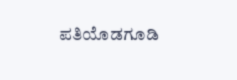ಪತಿಯೊಡಗೂಡಿ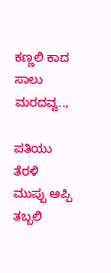ಕಣ್ಣಲಿ ಕಾದ
ಸಾಲು ಮರದವ್ವ..,

ಪತಿಯು ತೆರಳಿ
ಮುಪ್ಪು ಅಪ್ಪಿ
ತಬ್ಬಲಿ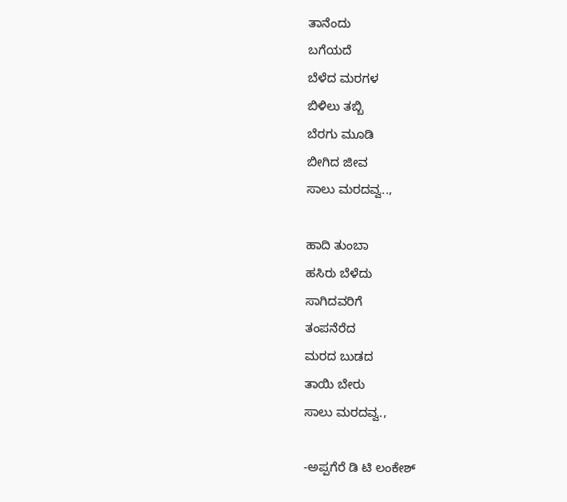ತಾನೆಂದು
ಬಗೆಯದೆ
ಬೆಳೆದ ಮರಗಳ
ಬಿಳಿಲು ತಬ್ಬಿ
ಬೆರಗು ಮೂಡಿ
ಬೀಗಿದ ಜೀವ
ಸಾಲು ಮರದವ್ವ..,

ಹಾದಿ ತುಂಬಾ
ಹಸಿರು ಬೆಳೆದು
ಸಾಗಿದವರಿಗೆ
ತಂಪನೆರೆದ
ಮರದ ಬುಡದ
ತಾಯಿ ಬೇರು
ಸಾಲು ಮರದವ್ವ.,

-ಅಪ್ಪಗೆರೆ ಡಿ ಟಿ ಲಂಕೇಶ್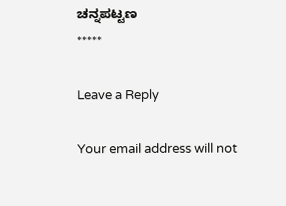ಚನ್ನಪಟ್ಟಣ
*****

Leave a Reply

Your email address will not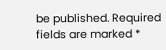be published. Required fields are marked *